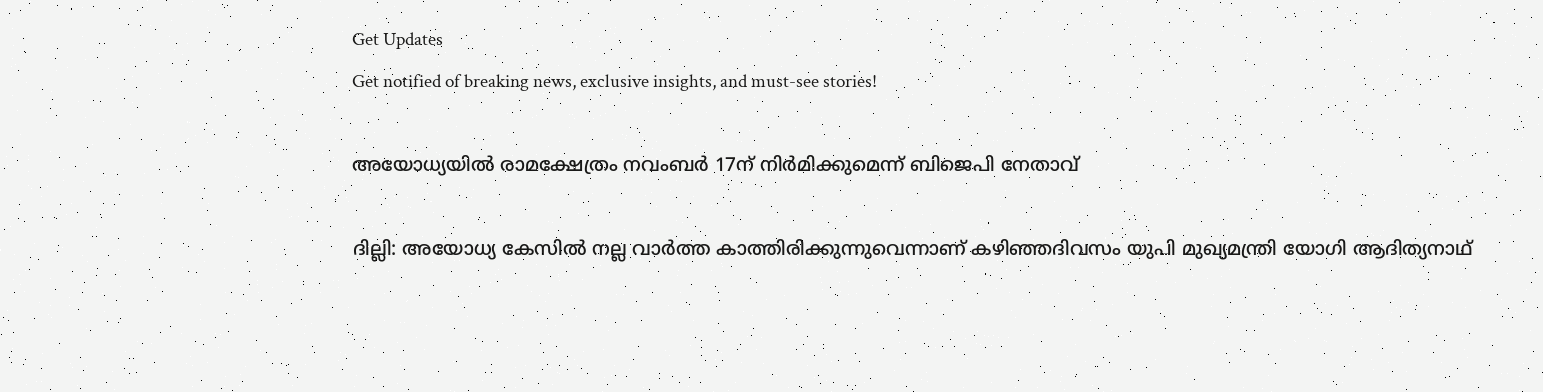Get Updates
Get notified of breaking news, exclusive insights, and must-see stories!

അയോധ്യയില്‍ രാമക്ഷേത്രം നവംബര്‍ 17ന് നിര്‍മിക്കുമെന്ന് ബിജെപി നേതാവ്

ദില്ലി: അയോധ്യ കേസില്‍ നല്ല വാര്‍ത്ത കാത്തിരിക്കുന്നുവെന്നാണ് കഴിഞ്ഞദിവസം യുപി മുഖ്യമന്ത്രി യോഗി ആദിത്യനാഥ്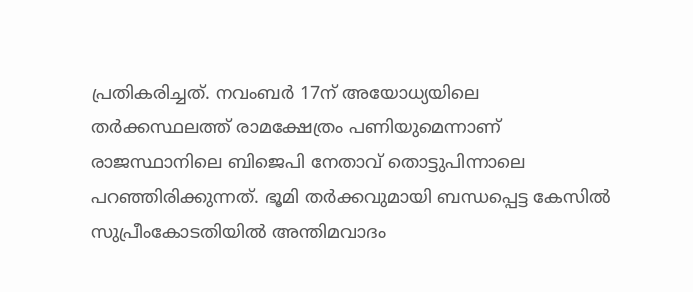പ്രതികരിച്ചത്. നവംബര്‍ 17ന് അയോധ്യയിലെ തര്‍ക്കസ്ഥലത്ത് രാമക്ഷേത്രം പണിയുമെന്നാണ് രാജസ്ഥാനിലെ ബിജെപി നേതാവ് തൊട്ടുപിന്നാലെ പറഞ്ഞിരിക്കുന്നത്. ഭൂമി തര്‍ക്കവുമായി ബന്ധപ്പെട്ട കേസില്‍ സുപ്രീംകോടതിയില്‍ അന്തിമവാദം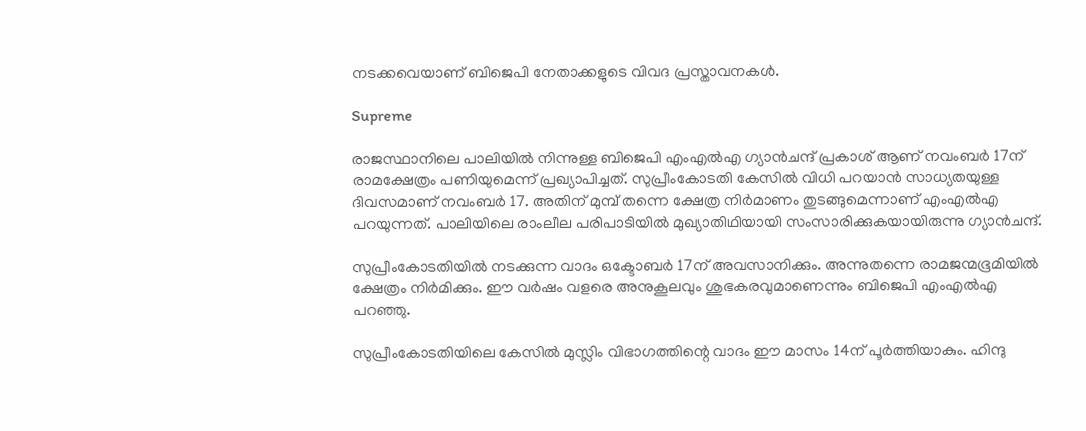നടക്കവെയാണ് ബിജെപി നേതാക്കളുടെ വിവദ പ്രസ്താവനകള്‍.

Supreme

രാജസ്ഥാനിലെ പാലിയില്‍ നിന്നുള്ള ബിജെപി എംഎല്‍എ ഗ്യാന്‍ചന്ദ് പ്രകാശ് ആണ് നവംബര്‍ 17ന് രാമക്ഷേത്രം പണിയുമെന്ന് പ്രഖ്യാപിച്ചത്. സുപ്രീംകോടതി കേസില്‍ വിധി പറയാന്‍ സാധ്യതയുള്ള ദിവസമാണ് നവംബര്‍ 17. അതിന് മുമ്പ് തന്നെ ക്ഷേത്ര നിര്‍മാണം തുടങ്ങുമെന്നാണ് എംഎല്‍എ പറയുന്നത്. പാലിയിലെ രാംലീല പരിപാടിയില്‍ മുഖ്യാതിഥിയായി സംസാരിക്കുകയായിരുന്നു ഗ്യാന്‍ചന്ദ്.

സുപ്രീംകോടതിയില്‍ നടക്കുന്ന വാദം ഒക്ടോബര്‍ 17ന് അവസാനിക്കും. അന്നുതന്നെ രാമജന്മഭൂമിയില്‍ ക്ഷേത്രം നിര്‍മിക്കും. ഈ വര്‍ഷം വളരെ അനുകൂലവും ശുഭകരവുമാണെന്നും ബിജെപി എംഎല്‍എ പറഞ്ഞു.

സുപ്രീംകോടതിയിലെ കേസില്‍ മുസ്ലിം വിഭാഗത്തിന്റെ വാദം ഈ മാസം 14ന് പൂര്‍ത്തിയാകും. ഹിന്ദു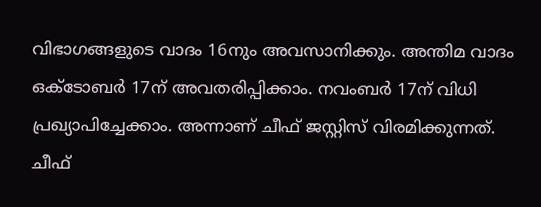വിഭാഗങ്ങളുടെ വാദം 16നും അവസാനിക്കും. അന്തിമ വാദം ഒക്ടോബര്‍ 17ന് അവതരിപ്പിക്കാം. നവംബര്‍ 17ന് വിധി പ്രഖ്യാപിച്ചേക്കാം. അന്നാണ് ചീഫ് ജസ്റ്റിസ് വിരമിക്കുന്നത്. ചീഫ്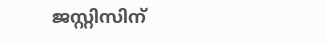ജസ്റ്റിസിന്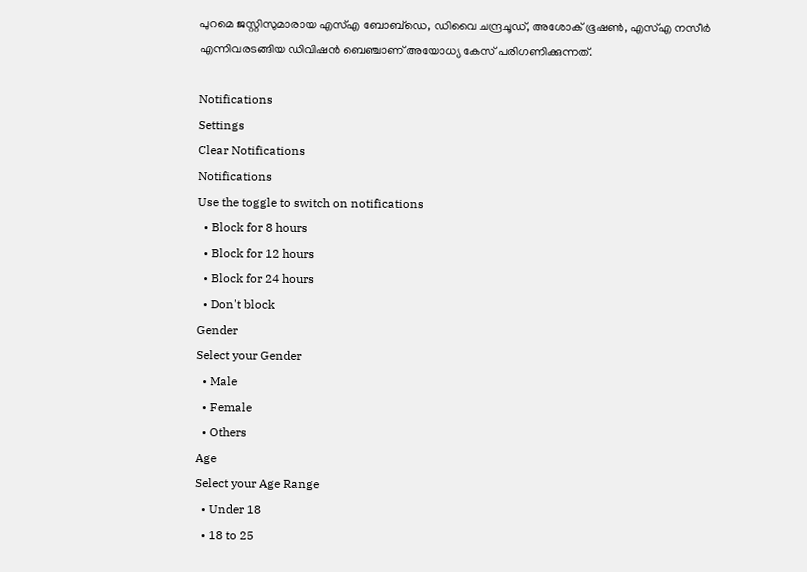പുറമെ ജസ്റ്റിസുമാരായ എസ്എ ബോബ്‌ഡെ, ഡിവൈ ചന്ദ്രചൂഡ്, അശോക് ഭൂഷണ്‍, എസ്എ നസീര്‍ എന്നിവരടങ്ങിയ ഡിവിഷന്‍ ബെഞ്ചാണ് അയോധ്യ കേസ് പരിഗണിക്കുന്നത്.

Notifications
Settings
Clear Notifications
Notifications
Use the toggle to switch on notifications
  • Block for 8 hours
  • Block for 12 hours
  • Block for 24 hours
  • Don't block
Gender
Select your Gender
  • Male
  • Female
  • Others
Age
Select your Age Range
  • Under 18
  • 18 to 25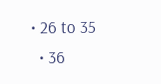• 26 to 35
  • 36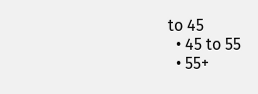to 45
  • 45 to 55
  • 55+